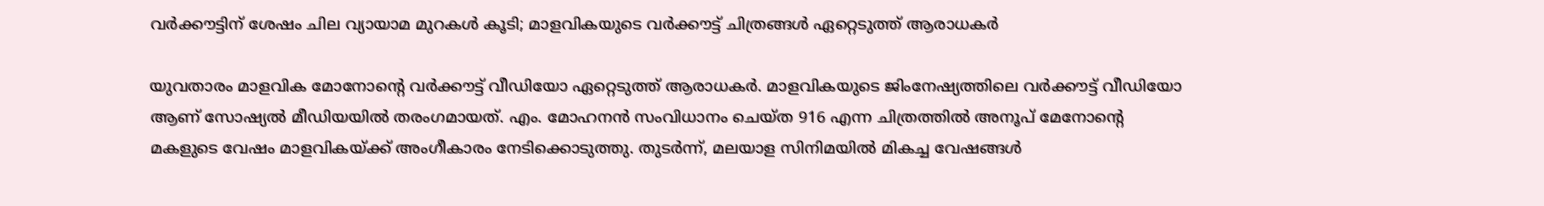വര്‍ക്കൗട്ടിന് ശേഷം ചില വ്യായാമ മുറകള്‍ കൂടി; മാളവികയുടെ വര്‍ക്കൗട്ട് ചിത്രങ്ങൾ ഏറ്റെടുത്ത് ആരാധകർ

യുവതാരം മാളവിക മോനോന്‍റെ വര്‍ക്കൗട്ട് വീഡിയോ ഏറ്റെടുത്ത് ആരാധകർ. മാളവികയുടെ ജിംനേഷ്യത്തിലെ വര്‍ക്കൗട്ട് വീഡിയോ ആണ് സോഷ്യല്‍ മീഡിയയില്‍ തരംഗമായത്. എം. മോഹനന്‍ സംവിധാനം ചെയ്ത 916 എന്ന ചിത്രത്തില്‍ അനൂപ് മേനോന്‍റെ മകളുടെ വേഷം മാളവികയ്ക്ക് അംഗീകാരം നേടിക്കൊടുത്തു. തുടര്‍ന്ന്, മലയാള സിനിമയില്‍ മികച്ച വേഷങ്ങള്‍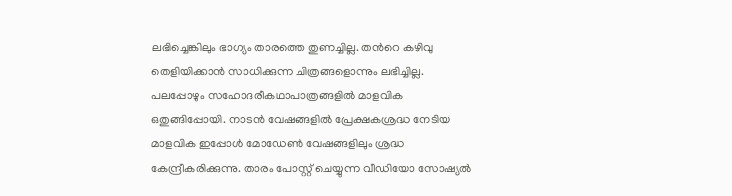ലഭിച്ചെങ്കിലും ഭാഗ്യം താരത്തെ തുണച്ചില്ല. തന്‍റെ കഴിവു തെളിയിക്കാന്‍ സാധിക്കുന്ന ചിത്രങ്ങളൊന്നും ലഭിച്ചില്ല. പലപ്പോഴും സഹോദരീകഥാപാത്രങ്ങളില്‍ മാളവിക ഒതുങ്ങിപ്പോയി. നാടന്‍ വേഷങ്ങളില്‍ പ്രേക്ഷകശ്രദ്ധ നേടിയ മാളവിക ഇപ്പോള്‍ മോഡേണ്‍ വേഷങ്ങളിലും ശ്രദ്ധ കേന്ദ്രീകരിക്കുന്നു. താരം പോസ്റ്റ് ചെയ്യുന്ന വീഡിയോ സോഷ്യല്‍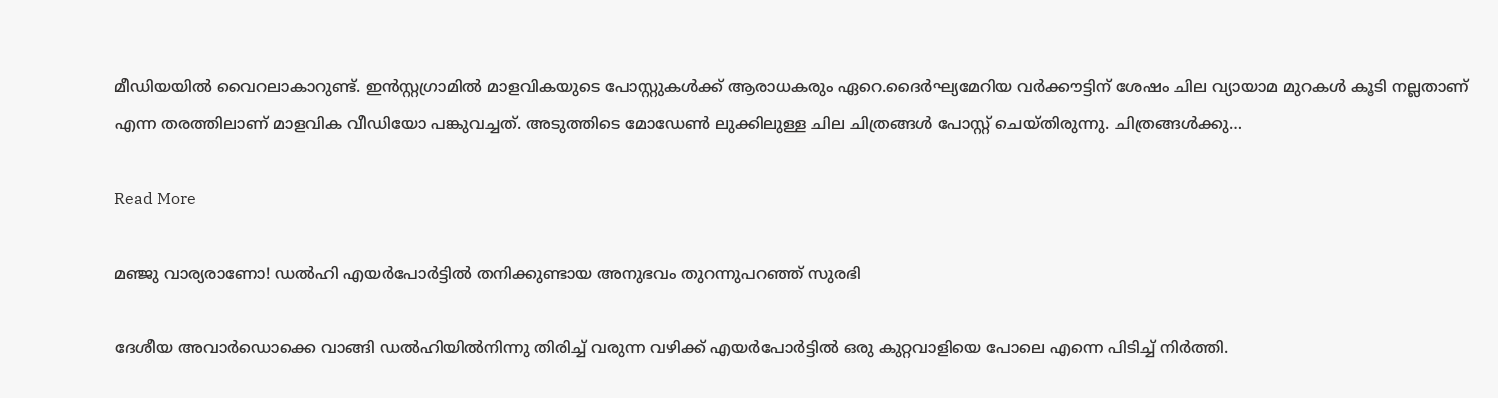മീഡിയയില്‍ വൈറലാകാറുണ്ട്. ഇന്‍സ്റ്റഗ്രാമില്‍ മാളവികയുടെ പോസ്റ്റുകള്‍ക്ക് ആരാധകരും ഏറെ.ദൈര്‍ഘ്യമേറിയ വര്‍ക്കൗട്ടിന് ശേഷം ചില വ്യായാമ മുറകള്‍ കൂടി നല്ലതാണ് എന്ന തരത്തിലാണ് മാളവിക വീഡിയോ പങ്കുവച്ചത്. അടുത്തിടെ മോഡേണ്‍ ലുക്കിലുള്ള ചില ചിത്രങ്ങള്‍ പോസ്റ്റ് ചെയ്തിരുന്നു. ചിത്രങ്ങള്‍ക്കു…

Read More

മഞ്ജു വാര്യരാണോ! ഡൽഹി എയർപോർട്ടിൽ തനിക്കുണ്ടായ അനുഭവം തുറന്നുപറഞ്ഞ് സുരഭി

ദേശീയ അവാര്‍ഡൊക്കെ വാങ്ങി ഡൽഹിയിൽനിന്നു തിരിച്ച് വരുന്ന വഴിക്ക് എയര്‍പോര്‍ട്ടില്‍ ഒരു കുറ്റവാളിയെ പോലെ എന്നെ പിടിച്ച് നിര്‍ത്തി.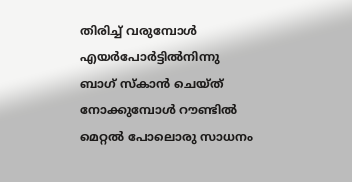തിരിച്ച് വരുമ്പോള്‍ എയര്‍പോര്‍ട്ടില്‍നിന്നു ബാഗ് സ്‌കാന്‍ ചെയ്ത് നോക്കുമ്പോള്‍ റൗണ്ടില്‍ മെറ്റല്‍ പോലൊരു സാധനം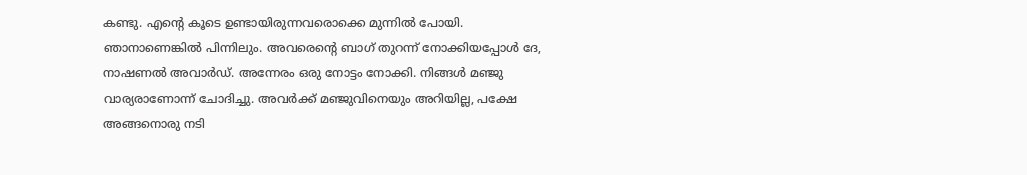കണ്ടു. എന്‍റെ കൂടെ ഉണ്ടായിരുന്നവരൊക്കെ മുന്നില്‍ പോയി. ഞാനാണെങ്കില്‍ പിന്നിലും. അവരെന്‍റെ ബാഗ് തുറന്ന് നോക്കിയപ്പോള്‍ ദേ, നാഷണല്‍ അവാര്‍ഡ്. അന്നേരം ഒരു നോട്ടം നോക്കി. നിങ്ങള്‍ മഞ്ജു വാര്യരാണോന്ന് ചോദിച്ചു. അവര്‍ക്ക് മഞ്ജുവിനെയും അറിയില്ല, പക്ഷേ അങ്ങനൊരു നടി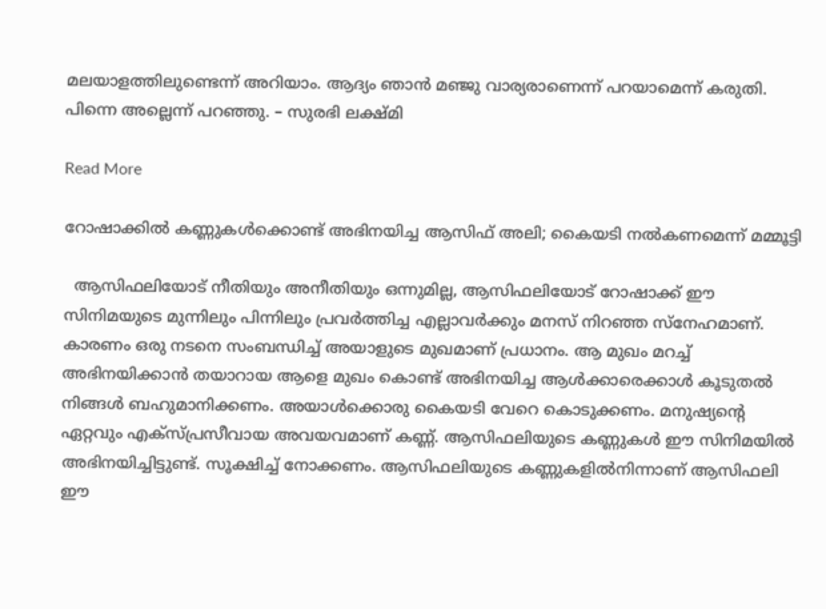മലയാളത്തിലുണ്ടെന്ന് അറിയാം. ആദ്യം ഞാന്‍ മഞ്ജു വാര്യരാണെന്ന് പറയാമെന്ന് കരുതി. പിന്നെ അല്ലെന്ന് പറഞ്ഞു. – സുരഭി ലക്ഷ്മി

Read More

റോഷാക്കിൽ കണ്ണുകൾക്കൊണ്ട് അഭിനയിച്ച ആസിഫ് അലി; കൈയടി നൽകണമെന്ന് മമ്മൂട്ടി

  ആസിഫലിയോട് നീതിയും അനീതിയും ഒന്നുമില്ല, ആസിഫലിയോട് റോഷാക്ക് ഈ സിനിമയുടെ മുന്നിലും പിന്നിലും പ്രവർത്തിച്ച എല്ലാവർക്കും മനസ് നിറഞ്ഞ സ്നേഹമാണ്. കാരണം ഒരു നടനെ സംബന്ധിച്ച് അയാളുടെ മുഖമാണ് പ്രധാനം. ആ മുഖം മറച്ച് അഭിനയിക്കാൻ തയാറായ ആളെ മുഖം കൊണ്ട് അഭിനയിച്ച ആൾക്കാരെക്കാൾ കൂടുതൽ നിങ്ങൾ ബഹുമാനിക്കണം. അയാൾക്കൊരു കൈയടി വേറെ കൊടുക്കണം. മനുഷ്യന്‍റെ ഏറ്റവും എക്സ്പ്രസീവായ അവയവമാണ് കണ്ണ്. ആസിഫലിയുടെ കണ്ണുകൾ ഈ സിനിമയിൽ അഭിനയിച്ചിട്ടുണ്ട്. സൂക്ഷിച്ച് നോക്കണം. ആസിഫലിയുടെ കണ്ണുകളിൽനിന്നാണ് ആസിഫലി ഈ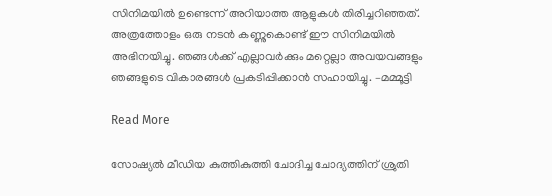സിനിമയിൽ ഉണ്ടെന്ന് അറിയാത്ത ആളുകൾ തിരിച്ചറിഞ്ഞത്. അത്രത്തോളം ഒരു നടൻ കണ്ണുകൊണ്ട് ഈ സിനിമയിൽ അഭിനയിച്ചു. ഞങ്ങൾക്ക് എല്ലാവർക്കും മറ്റെല്ലാ അവയവങ്ങളും ഞങ്ങളുടെ വികാരങ്ങൾ പ്രകടിപ്പിക്കാൻ സഹായിച്ചു. –മമ്മൂട്ടി

Read More

സോഷ്യൽ മീഡിയ കുത്തികുത്തി ചോദിച്ച ചോദ്യത്തിന് ശ്രുതി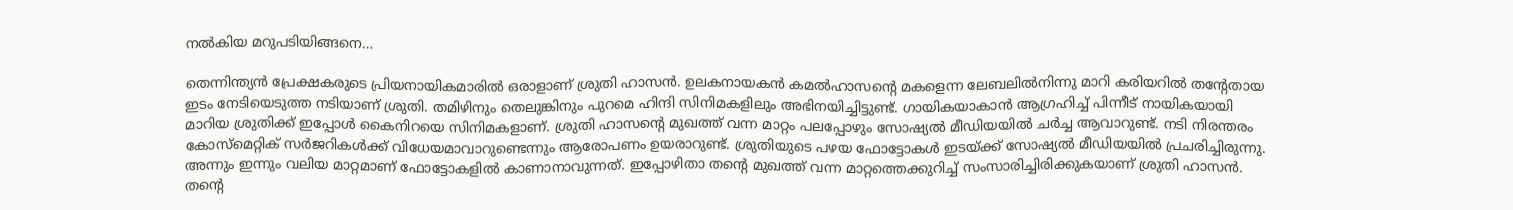നൽകിയ മറുപടിയിങ്ങനെ…

തെന്നിന്ത്യൻ പ്രേക്ഷകരുടെ പ്രിയനായികമാരിൽ ഒരാളാണ് ശ്രുതി ഹാസൻ. ഉലകനായകൻ കമൽഹാസന്‍റെ മകളെന്ന ലേബലിൽനിന്നു മാറി കരിയറിൽ തന്‍റേതായ ഇടം നേടിയെടുത്ത നടിയാണ് ശ്രുതി. തമിഴിനും തെലുങ്കിനും പുറമെ ഹിന്ദി സിനിമകളിലും അഭിനയിച്ചിട്ടുണ്ട്. ഗായികയാകാൻ ആഗ്രഹിച്ച് പിന്നീട് നായികയായി മാറിയ ശ്രുതിക്ക് ഇപ്പോൾ കൈനിറയെ സിനിമകളാണ്. ശ്രുതി ഹാസന്‍റെ മുഖത്ത് വന്ന മാറ്റം പലപ്പോഴും സോഷ്യൽ മീഡിയയിൽ ചർച്ച ആവാറുണ്ട്. നടി നിരന്തരം കോസ്മെറ്റിക് സർജറികൾക്ക് വിധേയമാവാറുണ്ടെന്നും ആരോപണം ഉയരാറുണ്ട്. ശ്രുതിയുടെ പഴയ ഫോട്ടോകൾ ഇടയ്ക്ക് സോഷ്യൽ മീഡിയയിൽ പ്രചരിച്ചിരുന്നു. അന്നും ഇന്നും വലിയ മാറ്റമാണ് ഫോട്ടോകളിൽ കാണാനാവുന്നത്. ഇപ്പോഴിതാ തന്‍റെ മുഖത്ത് വന്ന മാറ്റത്തെക്കുറിച്ച് സംസാരിച്ചിരിക്കുകയാണ് ശ്രുതി ഹാസൻ. തന്‍റെ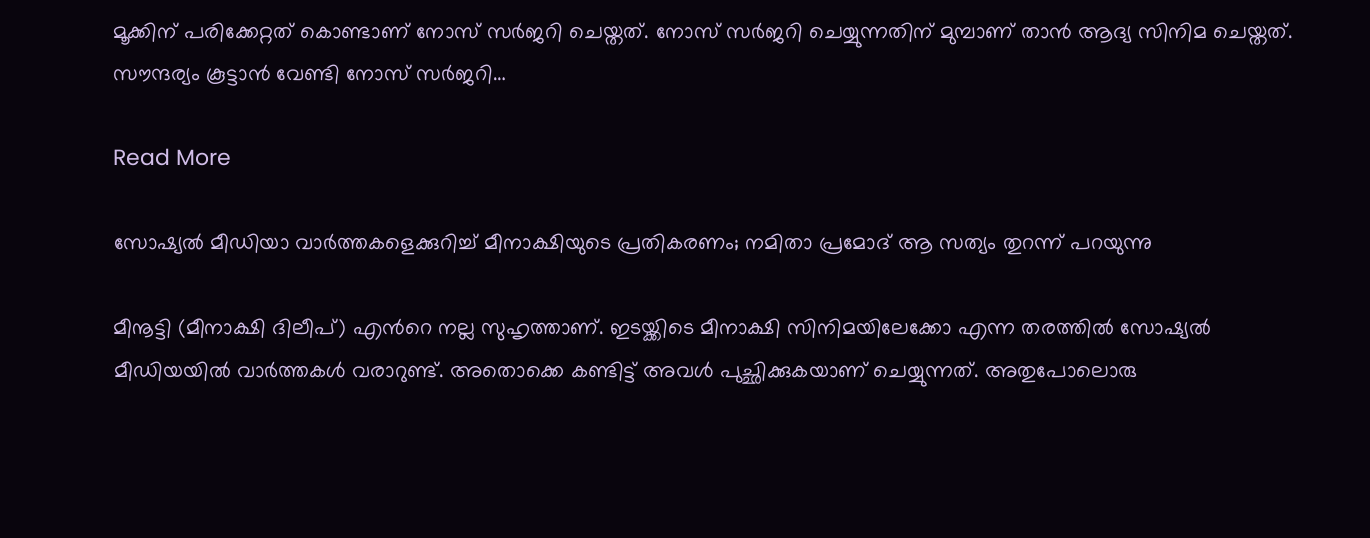മൂക്കിന് പരിക്കേറ്റത് കൊണ്ടാണ് നോസ് സർജറി ചെയ്തത്. നോസ് സർജറി ചെയ്യുന്നതിന് മുമ്പാണ് താൻ ആദ്യ സിനിമ ചെയ്തത്. സൗന്ദര്യം കൂട്ടാൻ വേണ്ടി നോസ് സർ‌ജറി…

Read More

സോഷ്യൽ മീഡിയാ വാർത്തകളെക്കുറിച്ച് മീനാക്ഷിയുടെ പ്രതികരണം; നമിതാ പ്രമോദ് ആ സത്യം തുറന്ന് പറയുന്നു

മീനൂട്ടി (മീനാക്ഷി ദിലീപ്) എന്‍റെ നല്ല സുഹൃത്താണ്. ഇടയ്ക്കിടെ മീനാക്ഷി സിനിമയിലേക്കോ എന്ന തരത്തില്‍ സോഷ്യല്‍ മീഡിയയില്‍ വാര്‍ത്തകള്‍ വരാറുണ്ട്. അതൊക്കെ കണ്ടിട്ട് അവള്‍ പുച്ഛിക്കുകയാണ് ചെയ്യുന്നത്. അതുപോലൊരു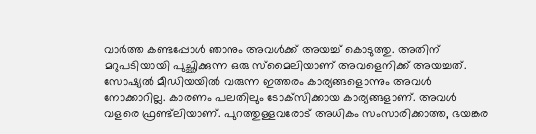വാര്‍ത്ത കണ്ടപ്പോള്‍ ഞാനും അവള്‍ക്ക് അയച്ച് കൊടുത്തു. അതിന് മറുപടിയായി പുച്ഛിക്കുന്ന ഒരു സ്‌മൈലിയാണ് അവളെനിക്ക് അയച്ചത്. സോഷ്യല്‍ മീഡിയയില്‍ വരുന്ന ഇത്തരം കാര്യങ്ങളൊന്നും അവള്‍ നോക്കാറില്ല. കാരണം പലതിലും ടോക്‌സിക്കായ കാര്യങ്ങളാണ്. അവള്‍ വളരെ ഫ്രണ്ട്‌ലിയാണ്. പുറത്തുള്ളവരോട് അധികം സംസാരിക്കാത്ത, ഭയങ്കര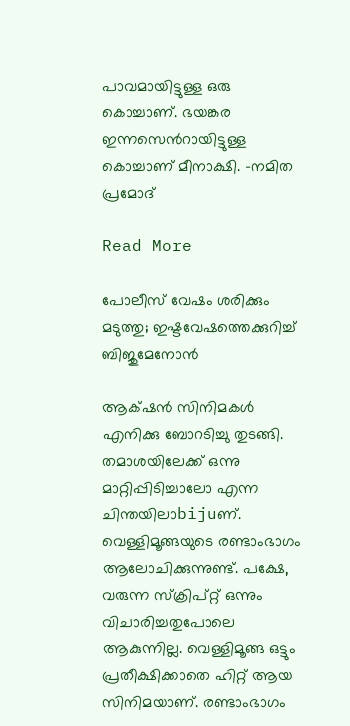പാവമായിട്ടുള്ള ഒരു കൊച്ചാണ്. ഭയങ്കര ഇന്നസെന്‍റായിട്ടുള്ള കൊച്ചാണ് മീനാക്ഷി. -നമിത പ്രമോദ്

Read More

പോലീസ് വേഷം ശരിക്കും മടുത്തു; ഇഷ്ടവേഷത്തെക്കുറിച്ച് ബിജുമേനോൻ

ആക്‌ഷൻ സിനിമകൾ എനിക്കു ബോറടിച്ചു തുടങ്ങി. തമാശയിലേക്ക് ഒന്നു മാറ്റിപ്പിടിച്ചാലോ എന്ന ചിന്തയിലാbijuണ്. വെള്ളിമൂങ്ങയുടെ രണ്ടാംഭാഗം ആലോചിക്കുന്നുണ്ട്. പക്ഷേ, വരുന്ന സ്ക്രിപ്റ്റ് ഒന്നും വിചാരിച്ചതുപോലെ ആകുന്നില്ല. വെള്ളിമൂങ്ങ ഒട്ടും പ്രതീക്ഷിക്കാതെ ഹിറ്റ് ആയ സിനിമയാണ്. രണ്ടാംഭാഗം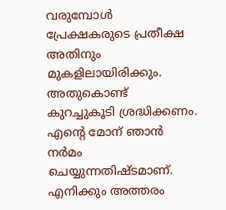വരുമ്പോൾ പ്രേക്ഷകരുടെ പ്രതീക്ഷ അതിനും മുകളിലായിരിക്കും. അതുകൊണ്ട് കുറച്ചുകൂടി ശ്രദ്ധിക്കണം. എന്‍റെ മോന് ഞാൻ നർമം ചെയ്യുന്നതിഷ്ടമാണ്. എനിക്കും അത്തരം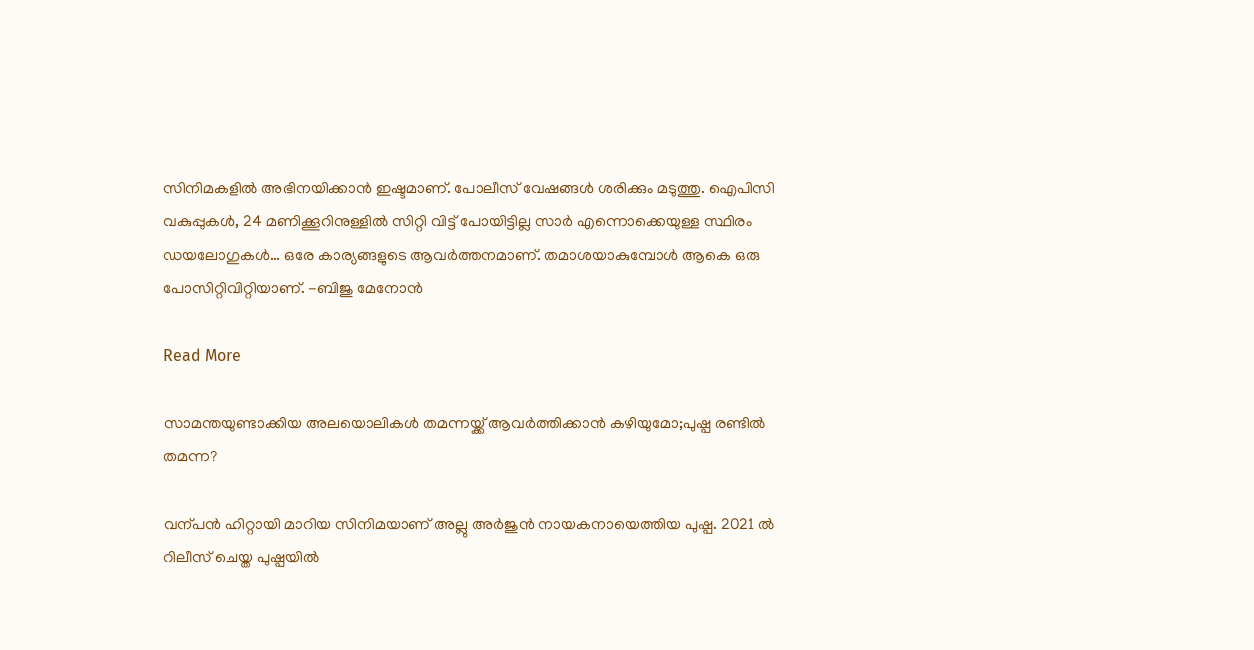സിനിമകളിൽ അഭിനയിക്കാൻ ഇഷ്ടമാണ്. പോലീസ് വേഷങ്ങൾ ശരിക്കും മടുത്തു. ഐപിസി വകുപ്പുകൾ, 24 മണിക്കൂറിനുള്ളിൽ സിറ്റി വിട്ട് പോയിട്ടില്ല സാർ എന്നൊക്കെയുള്ള സ്ഥിരം ഡയലോഗുകൾ… ഒരേ കാര്യങ്ങളുടെ ആവർത്തനമാണ്. തമാശയാകുമ്പോൾ ആകെ ഒരു പോസിറ്റിവിറ്റിയാണ്. -ബിജു മേനോൻ

Read More

സാമന്തയുണ്ടാക്കിയ അലയൊലികൾ തമന്നയ്ക്ക് ആവർത്തിക്കാൻ കഴിയുമോ;പുഷ്പ രണ്ടിൽ തമന്ന‍?

വന്പൻ ഹിറ്റായി മാറിയ സിനിമയാണ് അല്ലു അർജുൻ നായകനായെത്തിയ പുഷ്പ. 2021 ൽ റിലീസ് ചെയ്ത പുഷ്പയിൽ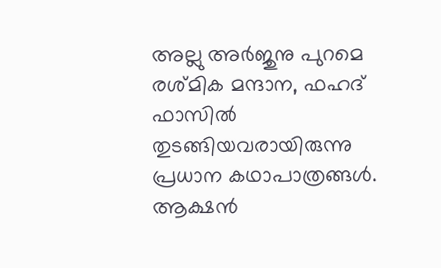അല്ലു അർജുനു പുറമെ രശ്മിക മന്ദാന, ഫഹദ് ഫാസിൽ തുടങ്ങിയവരായിരുന്നു പ്രധാന കഥാപാത്രങ്ങൾ. ആക്ഷൻ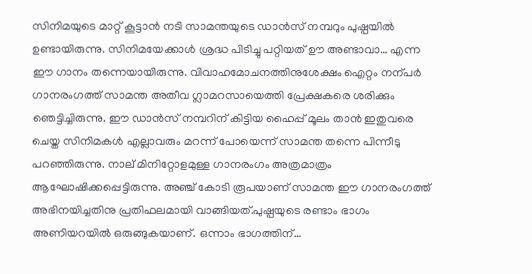സിനിമയുടെ മാറ്റ് കൂട്ടാൻ നടി സാമന്തയുടെ ഡാൻസ് നമ്പറും പുഷ്പയിൽ ഉണ്ടായിരുന്നു. സിനിമയേക്കാൾ ശ്രദ്ധ പിടിച്ചു പറ്റിയത് ഊ അണ്ടാവാ… എന്ന ഈ ഗാനം തന്നെയായിരുന്നു. വിവാഹമോചനത്തിനുശേക്ഷം ഐറ്റം നന്പർ ഗാനരംഗത്ത് സാമന്ത അതീവ ഗ്ലാമറസായെത്തി പ്രേക്ഷകരെ ശരിക്കും ഞെട്ടിച്ചിരുന്നു. ഈ ഡാൻസ് നമ്പറിന് കിട്ടിയ ഹൈപ്പ് മൂലം താൻ ഇതുവരെ ചെയ്ത സിനിമകൾ എല്ലാവരും മറന്ന് പോയെന്ന് സാമന്ത തന്നെ പിന്നീടു പറഞ്ഞിരുന്നു. നാല് മിനിറ്റോളമുള്ള ഗാനരംഗം അത്രമാത്രം ആഘോഷിക്കപ്പെട്ടിരുന്നു. അഞ്ച് കോടി രൂപയാണ് സാമന്ത ഈ ഗാനരംഗത്ത് അഭിനയിച്ചതിനു പ്രതിഫലമായി വാങ്ങിയത്.പുഷ്പയുടെ രണ്ടാം ഭാഗം അണിയറയിൽ ഒരുങ്ങുകയാണ്. ഒന്നാം ഭാഗത്തിന്…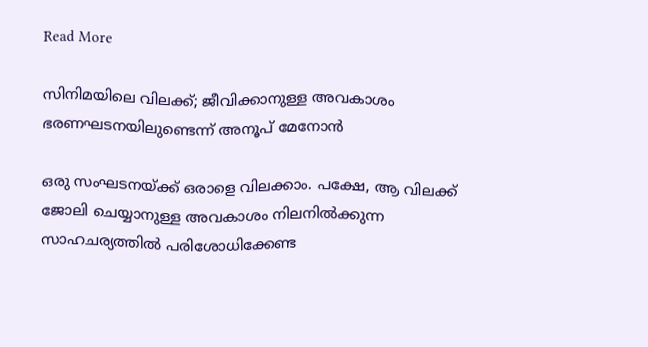Read More

സിനിമയിലെ വിലക്ക്; ജീവിക്കാനുള്ള അവകാശം ഭരണഘടനയിലുണ്ടെന്ന് അനൂപ് മേനോൻ

ഒരു സംഘടനയ്ക്ക് ഒരാളെ വിലക്കാം. പക്ഷേ, ആ വിലക്ക് ജോലി ചെയ്യാനുള്ള അവകാശം നിലനില്‍ക്കുന്ന സാഹചര്യത്തില്‍ പരിശോധിക്കേണ്ട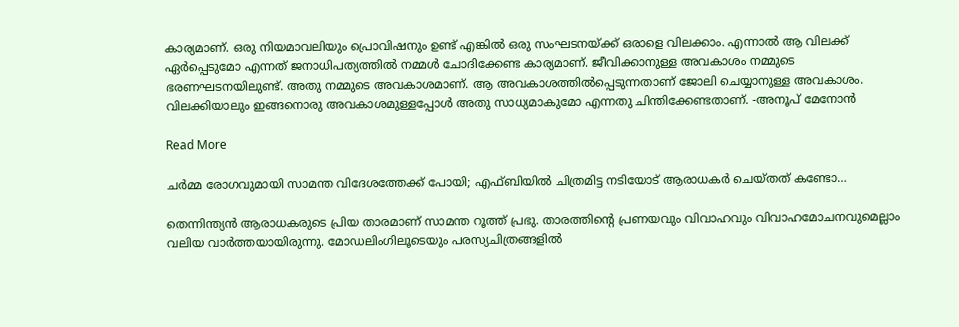കാര്യമാണ്. ഒരു നിയമാവലിയും പ്രൊവിഷനും ഉണ്ട് എങ്കില്‍ ഒരു സംഘടനയ്ക്ക് ഒരാളെ വിലക്കാം. എന്നാല്‍ ആ വിലക്ക് ഏര്‍പ്പെടുമോ എന്നത് ജനാധിപത്യത്തില്‍ നമ്മള്‍ ചോദിക്കേണ്ട കാര്യമാണ്. ജീവിക്കാനുള്ള അവകാശം നമ്മുടെ ഭരണഘടനയിലുണ്ട്. അതു നമ്മുടെ അവകാശമാണ്. ആ അവകാശത്തില്‍പ്പെടുന്നതാണ് ജോലി ചെയ്യാനുള്ള അവകാശം. വിലക്കിയാലും ഇങ്ങനൊരു അവകാശമുള്ളപ്പോള്‍ അതു സാധ്യമാകുമോ എന്നതു ചിന്തിക്കേണ്ടതാണ്. -അനൂപ് മേനോന്‍

Read More

ചർമ്മ രോഗവുമായി സാമന്ത വിദേശത്തേക്ക് പോയി; എഫ്ബിയിൽ ചിത്രമിട്ട നടിയോട് ആരാധകർ ചെയ്തത് കണ്ടോ…

തെന്നിന്ത്യൻ ആരാധകരുടെ പ്രിയ താരമാണ് സാമന്ത റൂത്ത് പ്രഭു. താരത്തിന്‍റെ പ്രണയവും വിവാഹവും വിവാഹമോചനവുമെല്ലാം വലിയ വാർത്തയായിരുന്നു. മോഡലിംഗിലൂടെയും പരസ്യചിത്രങ്ങളിൽ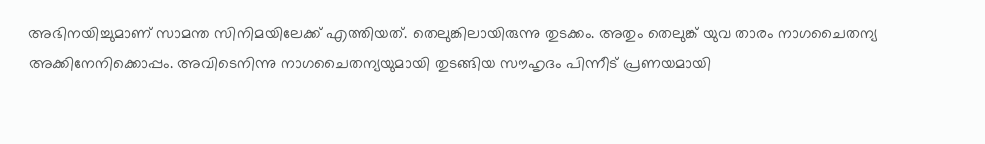അഭിനയിച്ചുമാണ് സാമന്ത സിനിമയിലേക്ക് എത്തിയത്. തെലുങ്കിലായിരുന്നു തുടക്കം. അതും തെലുങ്ക് യുവ താരം നാഗചൈതന്യ അക്കിനേനിക്കൊപ്പം. അവിടെനിന്നു നാഗചൈതന്യയുമായി തുടങ്ങിയ സൗഹൃദം പിന്നീട് പ്രണയമായി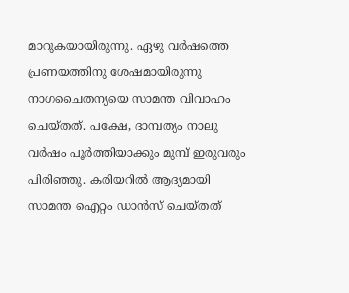മാറുകയായിരുന്നു. ഏഴു വർഷത്തെ പ്രണയത്തിനു ശേഷമായിരുന്നു നാഗചൈതന്യയെ സാമന്ത വിവാഹം ചെയ്തത്. പക്ഷേ, ദാമ്പത്യം നാലു വർഷം പൂർത്തിയാക്കും മുമ്പ് ഇരുവരും പിരിഞ്ഞു. കരിയറിൽ ആദ്യമായി സാമന്ത ഐറ്റം ഡാൻസ് ചെയ്തത്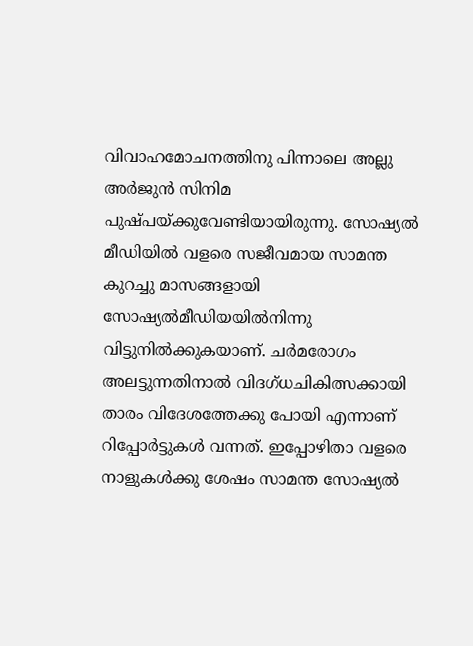വിവാഹമോചനത്തിനു പിന്നാലെ അല്ലു അർജുൻ സിനിമ പുഷ്പയ്ക്കുവേണ്ടിയായിരുന്നു. സോഷ്യൽ മീഡിയിൽ വളരെ സജീവമായ സാമന്ത കുറച്ചു മാസങ്ങളായി സോഷ്യൽമീഡിയയിൽനിന്നു വിട്ടുനിൽക്കുകയാണ്. ചർമരോഗം അലട്ടുന്നതിനാൽ വിദഗ്ധചികിത്സക്കായി താരം വിദേശത്തേക്കു പോയി എന്നാണ് റിപ്പോർട്ടുകൾ വന്നത്. ഇപ്പോഴിതാ വളരെ നാളുകൾക്കു ശേഷം സാമന്ത സോഷ്യൽ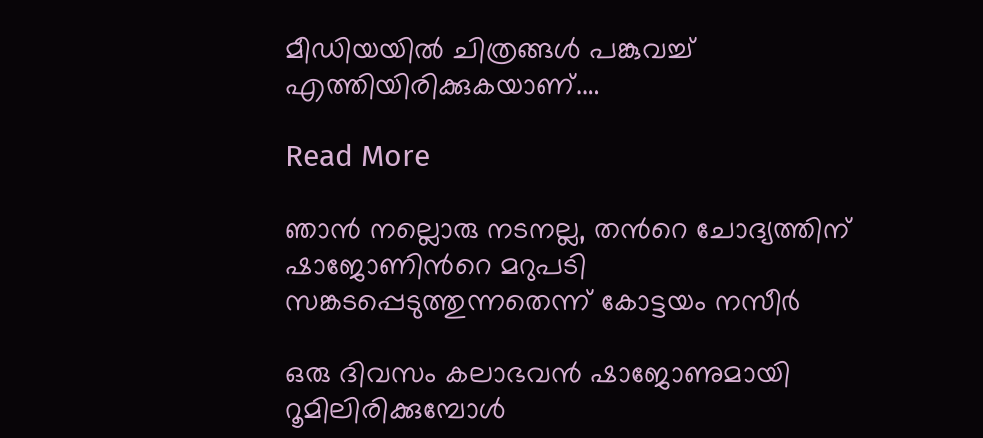മീഡിയയിൽ ചിത്രങ്ങൾ പങ്കുവച്ച് എത്തിയിരിക്കുകയാണ്.…

Read More

ഞാന്‍ നല്ലൊരു നടനല്ല, തന്‍റെ ചോദ്യത്തിന് ഷാജോണിന്‍റെ മറുപടി സങ്കടപ്പെടുത്തുന്നതെന്ന് കോട്ടയം നസീർ

ഒരു ദിവസം കലാഭവന്‍ ഷാജോണുമായി റൂമിലിരിക്കുമ്പോള്‍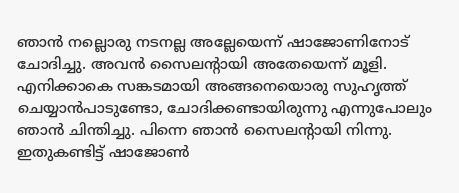ഞാന്‍ നല്ലൊരു നടനല്ല അല്ലേയെന്ന് ഷാജോണിനോട് ചോദിച്ചു. അവന്‍ സൈലന്‍റായി അതേയെന്ന് മൂളി. എനിക്കാകെ സങ്കടമായി അങ്ങനെയൊരു സുഹൃത്ത് ചെയ്യാന്‍പാടുണ്ടോ, ചോദിക്കണ്ടായിരുന്നു എന്നുപോലും ഞാന്‍ ചിന്തിച്ചു. പിന്നെ ഞാന്‍ സൈലന്‍റായി നിന്നു. ഇതുകണ്ടിട്ട് ഷാജോണ്‍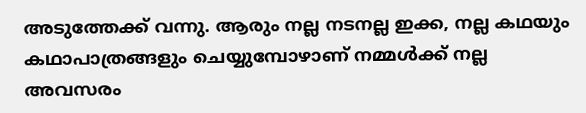അടുത്തേക്ക് വന്നു. ആരും നല്ല നടനല്ല ഇക്ക, നല്ല കഥയും കഥാപാത്രങ്ങളും ചെയ്യുമ്പോഴാണ് നമ്മള്‍ക്ക് നല്ല അവസരം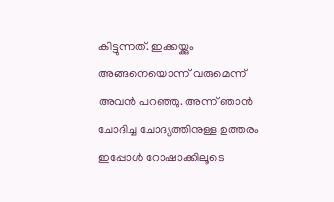കിട്ടുന്നത്. ഇക്കയ്ക്കും അങ്ങനെയൊന്ന് വരുമെന്ന് അവന്‍ പറഞ്ഞു. അന്ന് ഞാന്‍ ചോദിച്ച ചോദ്യത്തിനുള്ള ഉത്തരം ഇപ്പോള്‍ റോഷാക്കിലൂടെ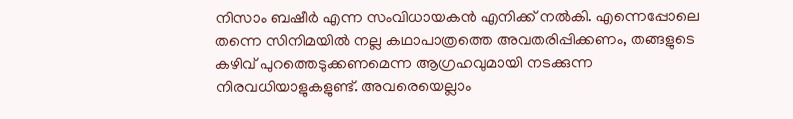നിസാം ബഷീര്‍ എന്ന സംവിധായകന്‍ എനിക്ക് നൽകി. എന്നെപ്പോലെ തന്നെ സിനിമയില്‍ നല്ല കഥാപാത്രത്തെ അവതരിപ്പിക്കണം, തങ്ങളുടെ കഴിവ് പുറത്തെടുക്കണമെന്ന ആഗ്രഹവുമായി നടക്കുന്ന നിരവധിയാളുകളുണ്ട്. അവരെയെല്ലാം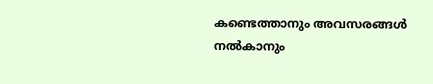കണ്ടെത്താനും അവസരങ്ങള്‍ നല്‍കാനും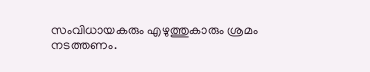സംവിധായകരും എഴുത്തുകാരും ശ്രമം നടത്തണം.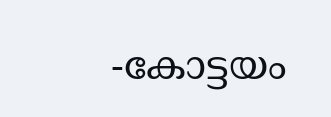-കോട്ടയം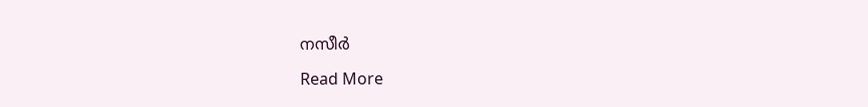നസീര്‍

Read More